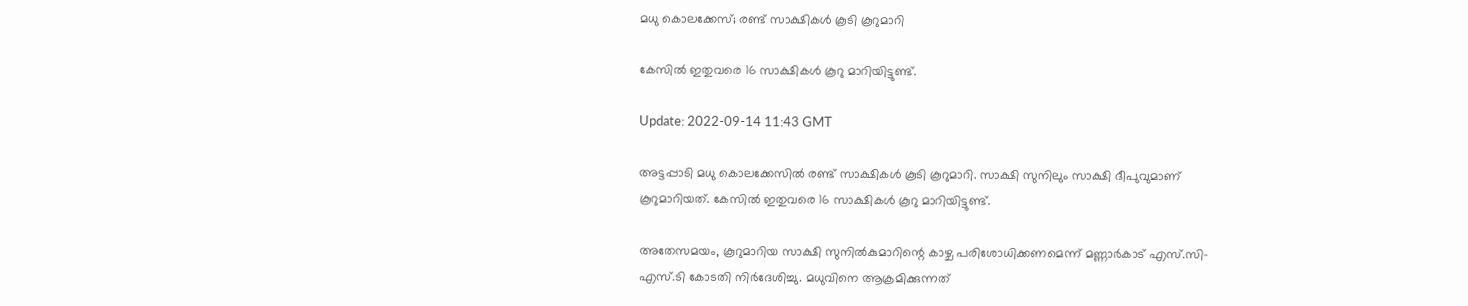മധു കൊലക്കേസ്; രണ്ട് സാക്ഷികൾ കൂടി കൂറുമാറി

കേസിൽ ഇതുവരെ 16 സാക്ഷികൾ കൂറു മാറിയിട്ടുണ്ട്.

Update: 2022-09-14 11:43 GMT

അട്ടപ്പാടി മധു കൊലക്കേസിൽ രണ്ട് സാക്ഷികൾ കൂടി കൂറുമാറി. സാക്ഷി സുനിലും സാക്ഷി ദീപുവുമാണ് കൂറുമാറിയത്. കേസിൽ ഇതുവരെ 16 സാക്ഷികൾ കൂറു മാറിയിട്ടുണ്ട്.

അതേസമയം, കൂറുമാറിയ സാക്ഷി സുനിൽകുമാറിന്റെ കാഴ്ച പരിശോധിക്കണമെന്ന് മണ്ണാർകാട് എസ്‍.സി-എസ്‍.ടി കോടതി നിർദേശിച്ചു. മധുവിനെ ആക്രമിക്കുന്നത്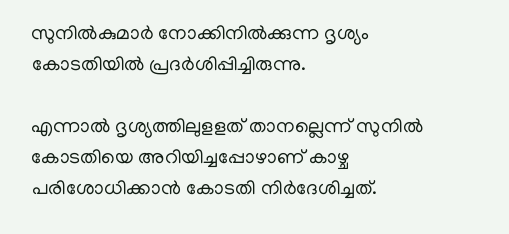സുനിൽകുമാർ നോക്കിനിൽക്കുന്ന ദൃശ്യം കോടതിയിൽ പ്രദർശിപ്പിച്ചിരുന്നു.

എന്നാൽ ദൃശ്യത്തിലുളളത് താനല്ലെന്ന് സുനിൽ കോടതിയെ അറിയിച്ചപ്പോഴാണ് കാഴ്ച പരിശോധിക്കാൻ കോടതി നിർദേശിച്ചത്.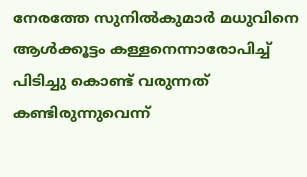നേരത്തേ സുനിൽകുമാർ മധുവിനെ ആൾക്കൂട്ടം കള്ളനെന്നാരോപിച്ച് പിടിച്ചു കൊണ്ട് വരുന്നത് കണ്ടിരുന്നുവെന്ന്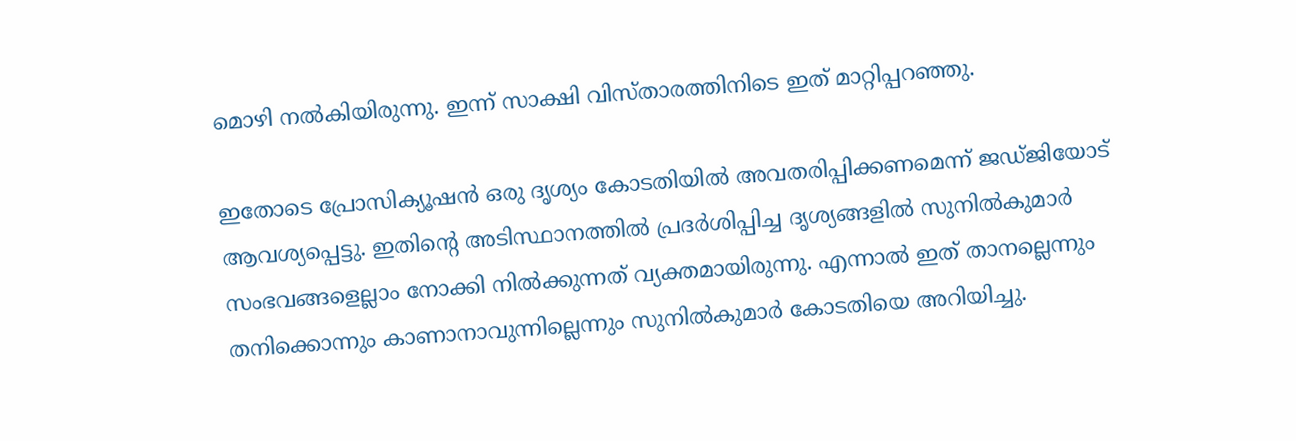മൊഴി നൽകിയിരുന്നു. ഇന്ന് സാക്ഷി വിസ്താരത്തിനിടെ ഇത് മാറ്റിപ്പറഞ്ഞു.

ഇതോടെ പ്രോസിക്യൂഷൻ ഒരു ദൃശ്യം കോടതിയിൽ അവതരിപ്പിക്കണമെന്ന് ജഡ്ജിയോട് ആവശ്യപ്പെട്ടു. ഇതിന്റെ അടിസ്ഥാനത്തിൽ പ്രദർശിപ്പിച്ച ദൃശ്യങ്ങളിൽ സുനിൽകുമാർ സംഭവങ്ങളെല്ലാം നോക്കി നിൽക്കുന്നത് വ്യക്തമായിരുന്നു. എന്നാൽ ഇത് താനല്ലെന്നും തനിക്കൊന്നും കാണാനാവുന്നില്ലെന്നും സുനിൽകുമാർ കോടതിയെ അറിയിച്ചു.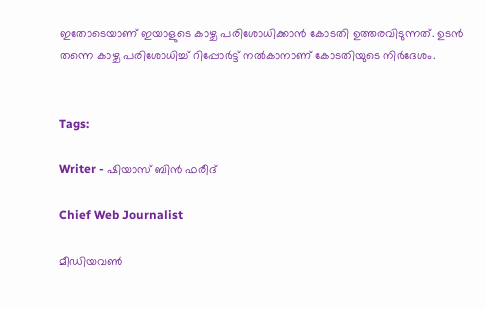ഇതോടെയാണ് ഇയാളുടെ കാഴ്ച പരിശോധിക്കാൻ കോടതി ഉത്തരവിടുന്നത്. ഉടൻ തന്നെ കാഴ്ച പരിശോധിച്ച് റിപ്പോർട്ട് നൽകാനാണ് കോടതിയുടെ നിർദേശം.


Tags:

Writer - ഷിയാസ് ബിന്‍ ഫരീദ്

Chief Web Journalist

മീഡിയവണ്‍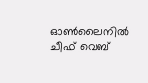ഓണ്‍ലൈനില്‍ ചീഫ് വെബ്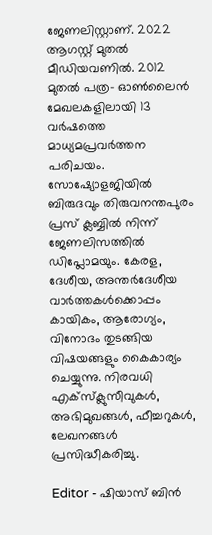ജേണലിസ്റ്റാണ്. 2022 ആഗസ്റ്റ് മുതല്‍ മീഡിയവണില്‍. 2012 മുതല്‍ പത്ര- ഓണ്‍ലൈന്‍ മേഖലകളിലായി 13 വര്‍ഷത്തെ മാധ്യമപ്രവര്‍ത്തന പരിചയം. സോഷ്യോളജിയില്‍ ബിരുദവും തിരുവനന്തപുരം പ്രസ് ക്ലബ്ബില്‍ നിന്ന് ജേണലിസത്തില്‍ ഡിപ്ലോമയും. കേരള, ദേശീയ, അന്തര്‍ദേശീയ വാര്‍ത്തകള്‍ക്കൊപ്പം കായികം, ആരോഗ്യം, വിനോദം തുടങ്ങിയ വിഷയങ്ങളും കൈകാര്യം ചെയ്യുന്നു. നിരവധി എക്സ്ക്ലുസീവുകള്‍, അഭിമുഖങ്ങള്‍, ഫീച്ചറുകള്‍, ലേഖനങ്ങള്‍ പ്രസിദ്ധീകരിച്ചു.

Editor - ഷിയാസ് ബിന്‍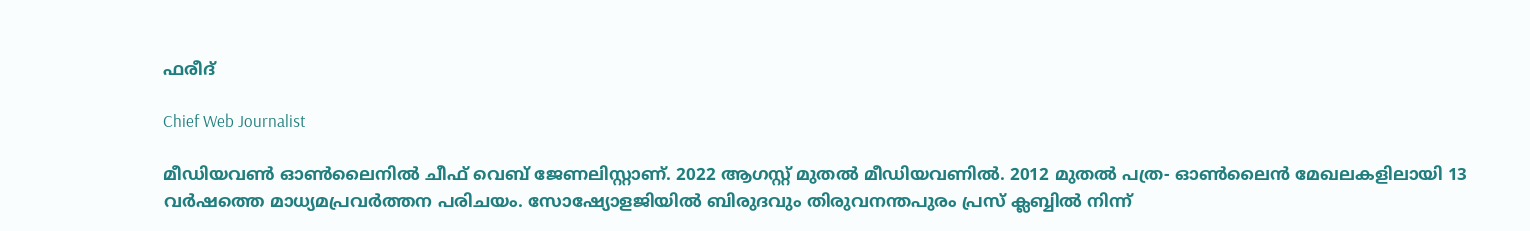ഫരീദ്

Chief Web Journalist

മീഡിയവണ്‍ ഓണ്‍ലൈനില്‍ ചീഫ് വെബ് ജേണലിസ്റ്റാണ്. 2022 ആഗസ്റ്റ് മുതല്‍ മീഡിയവണില്‍. 2012 മുതല്‍ പത്ര- ഓണ്‍ലൈന്‍ മേഖലകളിലായി 13 വര്‍ഷത്തെ മാധ്യമപ്രവര്‍ത്തന പരിചയം. സോഷ്യോളജിയില്‍ ബിരുദവും തിരുവനന്തപുരം പ്രസ് ക്ലബ്ബില്‍ നിന്ന്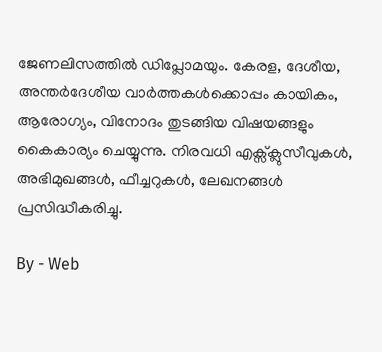ജേണലിസത്തില്‍ ഡിപ്ലോമയും. കേരള, ദേശീയ, അന്തര്‍ദേശീയ വാര്‍ത്തകള്‍ക്കൊപ്പം കായികം, ആരോഗ്യം, വിനോദം തുടങ്ങിയ വിഷയങ്ങളും കൈകാര്യം ചെയ്യുന്നു. നിരവധി എക്സ്ക്ലുസീവുകള്‍, അഭിമുഖങ്ങള്‍, ഫീച്ചറുകള്‍, ലേഖനങ്ങള്‍ പ്രസിദ്ധീകരിച്ചു.

By - Web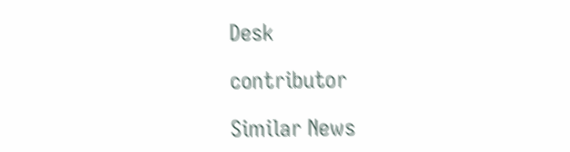Desk

contributor

Similar News